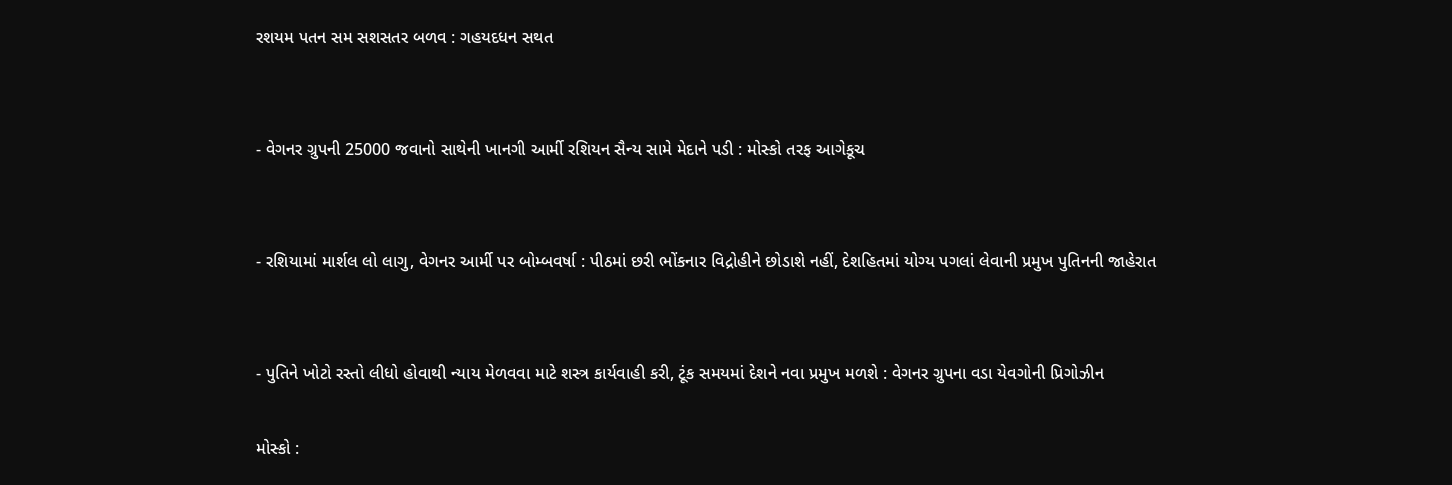રશયમ પતન સમ સશસતર બળવ : ગહયદધન સથત


- વેગનર ગ્રુપની 25000 જવાનો સાથેની ખાનગી આર્મી રશિયન સૈન્ય સામે મેદાને પડી : મોસ્કો તરફ આગેકૂચ


- રશિયામાં માર્શલ લો લાગુ, વેગનર આર્મી પર બોમ્બવર્ષા : પીઠમાં છરી ભોંકનાર વિદ્રોહીને છોડાશે નહીં, દેશહિતમાં યોગ્ય પગલાં લેવાની પ્રમુખ પુતિનની જાહેરાત


- પુતિને ખોટો રસ્તો લીધો હોવાથી ન્યાય મેળવવા માટે શસ્ત્ર કાર્યવાહી કરી, ટૂંક સમયમાં દેશને નવા પ્રમુખ મળશે : વેગનર ગ્રુપના વડા યેવગોની પ્રિગોઝીન

મોસ્કો :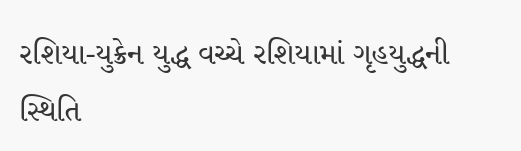રશિયા-યુક્રેન યુદ્ધ વચ્ચે રશિયામાં ગૃહયુદ્ધની સ્થિતિ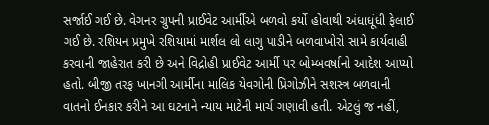સર્જાઈ ગઈ છે. વેગનર ગ્રુપની પ્રાઈવેટ આર્મીએ બળવો કર્યો હોવાથી અંધાધૂંધી ફેલાઈ ગઈ છે. રશિયન પ્રમુખે રશિયામાં માર્શલ લો લાગુ પાડીને બળવાખોરો સામે કાર્યવાહી કરવાની જાહેરાત કરી છે અને વિદ્રોહી પ્રાઈવેટ આર્મી પર બોમ્બવર્ષાનો આદેશ આપ્યો હતો. બીજી તરફ ખાનગી આર્મીના માલિક યેવગોની પ્રિગોઝીને સશસ્ત્ર બળવાની વાતનો ઈનકાર કરીને આ ઘટનાને ન્યાય માટેની માર્ચ ગણાવી હતી. એટલું જ નહીં,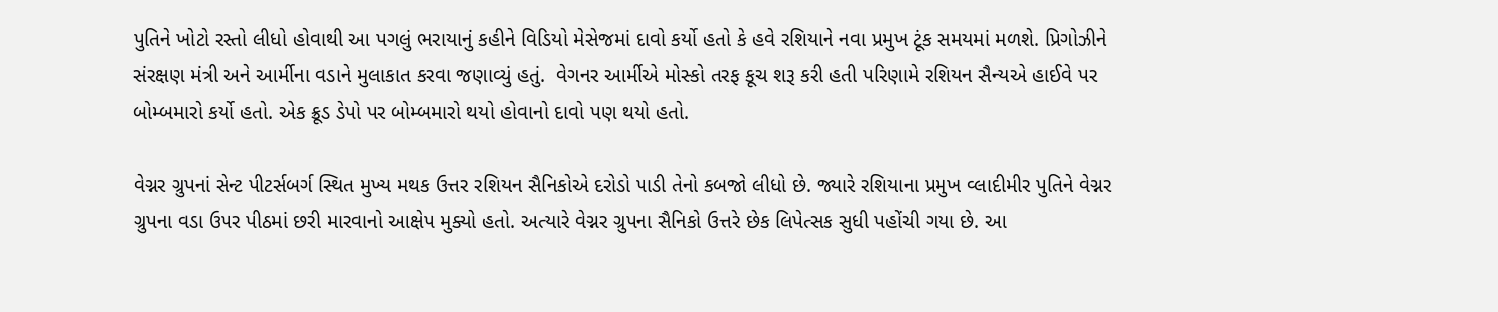પુતિને ખોટો રસ્તો લીધો હોવાથી આ પગલું ભરાયાનું કહીને વિડિયો મેસેજમાં દાવો કર્યો હતો કે હવે રશિયાને નવા પ્રમુખ ટૂંક સમયમાં મળશે. પ્રિગોઝીને સંરક્ષણ મંત્રી અને આર્મીના વડાને મુલાકાત કરવા જણાવ્યું હતું.  વેગનર આર્મીએ મોસ્કો તરફ કૂચ શરૂ કરી હતી પરિણામે રશિયન સૈન્યએ હાઈવે પર બોમ્બમારો કર્યો હતો. એક ક્રૂડ ડેપો પર બોમ્બમારો થયો હોવાનો દાવો પણ થયો હતો.

વેગ્નર ગ્રુપનાં સેન્ટ પીટર્સબર્ગ સ્થિત મુખ્ય મથક ઉત્તર રશિયન સૈનિકોએ દરોડો પાડી તેનો કબજો લીધો છે. જ્યારે રશિયાના પ્રમુખ વ્લાદીમીર પુતિને વેગ્નર ગ્રુપના વડા ઉપર પીઠમાં છરી મારવાનો આક્ષેપ મુક્યો હતો. અત્યારે વેગ્નર ગ્રુપના સૈનિકો ઉત્તરે છેક લિપેત્સક સુધી પહોંચી ગયા છે. આ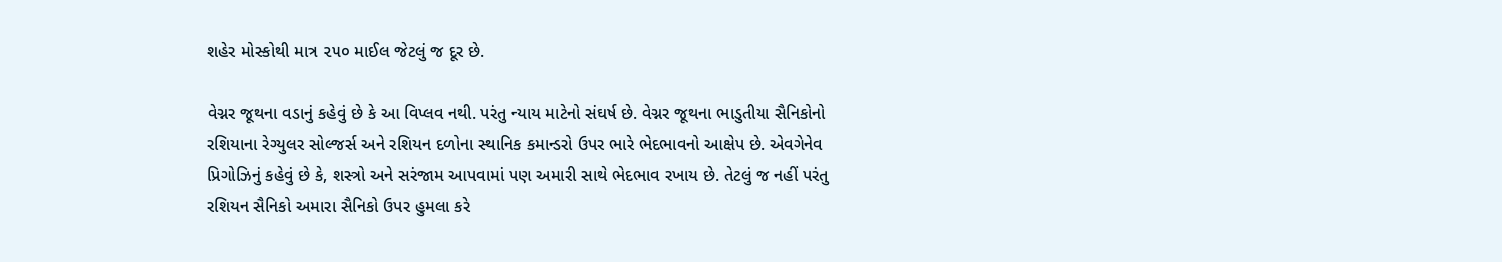શહેર મોસ્કોથી માત્ર ૨૫૦ માઈલ જેટલું જ દૂર છે.

વેગ્નર જૂથના વડાનું કહેવું છે કે આ વિપ્લવ નથી. પરંતુ ન્યાય માટેનો સંઘર્ષ છે. વેગ્નર જૂથના ભાડુતીયા સૈનિકોનો રશિયાના રેગ્યુલર સોલ્જર્સ અને રશિયન દળોના સ્થાનિક કમાન્ડરો ઉપર ભારે ભેદભાવનો આક્ષેપ છે. એવગેનેવ પ્રિગોઝિનું કહેવું છે કે, શસ્ત્રો અને સરંજામ આપવામાં પણ અમારી સાથે ભેદભાવ રખાય છે. તેટલું જ નહીં પરંતુ રશિયન સૈનિકો અમારા સૈનિકો ઉપર હુમલા કરે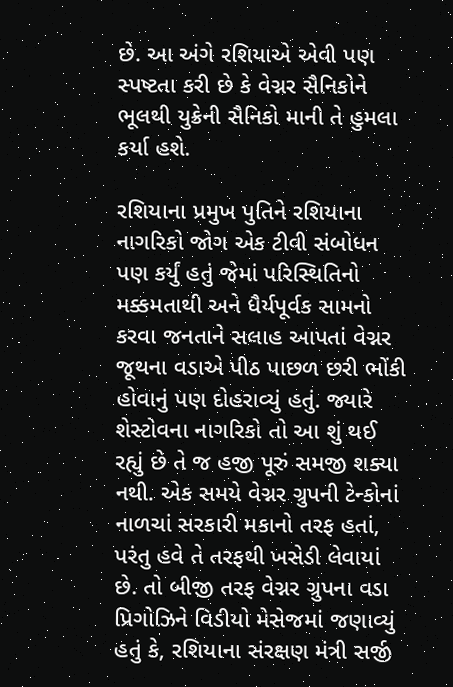છે. આ અંગે રશિયાએ એવી પણ સ્પષ્ટતા કરી છે કે વેગ્નર સૈનિકોને ભૂલથી યુક્રેની સૈનિકો માની તે હુમલા કર્યા હશે.

રશિયાના પ્રમુખ પુતિને રશિયાના નાગરિકો જોગ એક ટીવી સંબોધન પણ કર્યું હતું જેમાં પરિસ્થિતિનો મક્કમતાથી અને ધૈર્યપૂર્વક સામનો કરવા જનતાને સલાહ આપતાં વેગ્નર જૂથના વડાએ પીઠ પાછળ છરી ભોંકી હોવાનું પણ દોહરાવ્યું હતું. જ્યારે શેસ્ટોવના નાગરિકો તો આ શું થઈ રહ્યું છે તે જ હજી પૂરું સમજી શક્યા નથી. એક સમયે વેગ્નર ગ્રુપની ટેન્કોનાં નાળચાં સરકારી મકાનો તરફ હતાં, પરંતુ હવે તે તરફથી ખસેડી લેવાયાં છે. તો બીજી તરફ વેગ્નર ગ્રુપના વડા પ્રિગોઝિને વિડીયો મેસેજમાં જણાવ્યું હતું કે, રશિયાના સંરક્ષણ મંત્રી સર્જી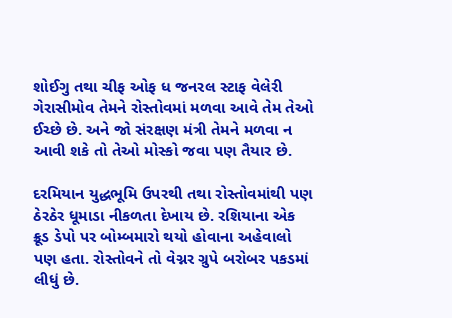શોઈગુ તથા ચીફ ઓફ ધ જનરલ સ્ટાફ વેલેરી ગેરાસીમોવ તેમને રોસ્તોવમાં મળવા આવે તેમ તેઓ ઈચ્છે છે. અને જો સંરક્ષણ મંત્રી તેમને મળવા ન આવી શકે તો તેઓ મોસ્કો જવા પણ તૈયાર છે.

દરમિયાન યુદ્ધભૂમિ ઉપરથી તથા રોસ્તોવમાંથી પણ ઠેરઠેર ધૂમાડા નીકળતા દેખાય છે. રશિયાના એક ક્રૂડ ડેપો પર બોમ્બમારો થયો હોવાના અહેવાલો પણ હતા. રોસ્તોવને તો વેગ્નર ગ્રુપે બરોબર પકડમાં લીધું છે.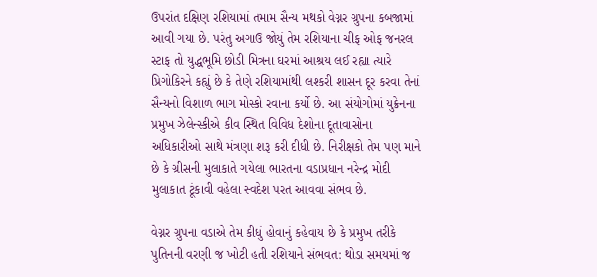ઉપરાંત દક્ષિણ રશિયામાં તમામ સૈન્ય મથકો વેગ્નર ગ્રુપના કબજામાં આવી ગયા છે. પરંતુ અગાઉ જોયું તેમ રશિયાના ચીફ ઓફ જનરલ સ્ટાફ તો યુદ્ધભૂમિ છોડી મિત્રના ઘરમાં આશ્રય લઈ રહ્યા ત્યારે પ્રિગોકિરને કહ્યું છે કે તેણે રશિયામાંથી લશ્કરી શાસન દૂર કરવા તેનાં સૈન્યનો વિશાળ ભાગ મોસ્કો રવાના કર્યો છે. આ સંયોગોમાં યુક્રેનના પ્રમુખ ઝેલેન્સ્કીએ કીવ સ્થિત વિવિધ દેશોના દૂતાવાસોના અધિકારીઓ સાથે મંત્રણા શરૂ કરી દીધી છે. નિરીક્ષકો તેમ પણ માને છે કે ગ્રીસની મુલાકાતે ગયેલા ભારતના વડાપ્રધાન નરેન્દ્ર મોદી મુલાકાત ટૂંકાવી વહેલા સ્વદેશ પરત આવવા સંભવ છે.

વેગ્નર ગ્રુપના વડાએ તેમ કીધું હોવાનું કહેવાય છે કે પ્રમુખ તરીકે પુતિનની વરણી જ ખોટી હતી રશિયાને સંભવત: થોડા સમયમાં જ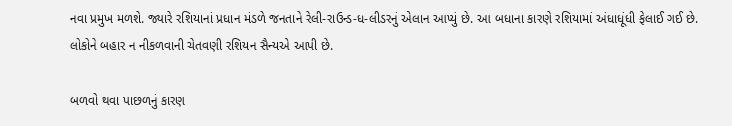નવા પ્રમુખ મળશે. જ્યારે રશિયાનાં પ્રધાન મંડળે જનતાને રેલી-રાઉન્ડ-ધ-લીડરનું એલાન આપ્યું છે. આ બધાના કારણે રશિયામાં અંધાધૂંધી ફેલાઈ ગઈ છે. લોકોને બહાર ન નીકળવાની ચેતવણી રશિયન સૈન્યએ આપી છે.

બળવો થવા પાછળનું કારણ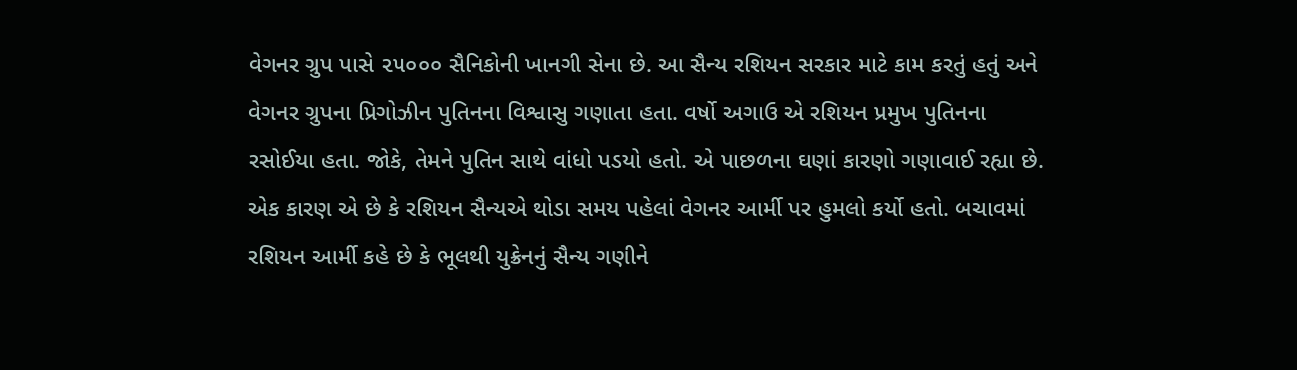વેગનર ગ્રુપ પાસે ૨૫૦૦૦ સૈનિકોની ખાનગી સેના છે. આ સૈન્ય રશિયન સરકાર માટે કામ કરતું હતું અને વેગનર ગ્રુપના પ્રિગોઝીન પુતિનના વિશ્વાસુ ગણાતા હતા. વર્ષો અગાઉ એ રશિયન પ્રમુખ પુતિનના રસોઈયા હતા. જોકે, તેમને પુતિન સાથે વાંધો પડયો હતો. એ પાછળના ઘણાં કારણો ગણાવાઈ રહ્યા છે. એક કારણ એ છે કે રશિયન સૈન્યએ થોડા સમય પહેલાં વેગનર આર્મી પર હુમલો કર્યો હતો. બચાવમાં રશિયન આર્મી કહે છે કે ભૂલથી યુક્રેનનું સૈન્ય ગણીને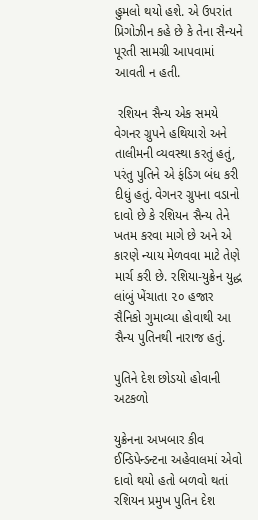હુમલો થયો હશે. એ ઉપરાંત પ્રિગોઝીન કહે છે કે તેના સૈન્યને પૂરતી સામગ્રી આપવામાં આવતી ન હતી.

 રશિયન સૈન્ય એક સમયે વેગનર ગ્રુપને હથિયારો અને તાલીમની વ્યવસ્થા કરતું હતું, પરંતુ પુતિને એ ફંડિગ બંધ કરી દીધું હતું. વેગનર ગ્રુપના વડાનો દાવો છે કે રશિયન સૈન્ય તેને ખતમ કરવા માગે છે અને એ કારણે ન્યાય મેળવવા માટે તેણે માર્ચ કરી છે. રશિયા-યુક્રેન યુદ્ધ લાંબું ખેંચાતા ૨૦ હજાર સૈનિકો ગુમાવ્યા હોવાથી આ સૈન્ય પુતિનથી નારાજ હતું.

પુતિને દેશ છોડયો હોવાની અટકળો

યુક્રેનના અખબાર કીવ ઈન્ડિપેન્ડન્ટના અહેવાલમાં એવો દાવો થયો હતો બળવો થતાં રશિયન પ્રમુખ પુતિન દેશ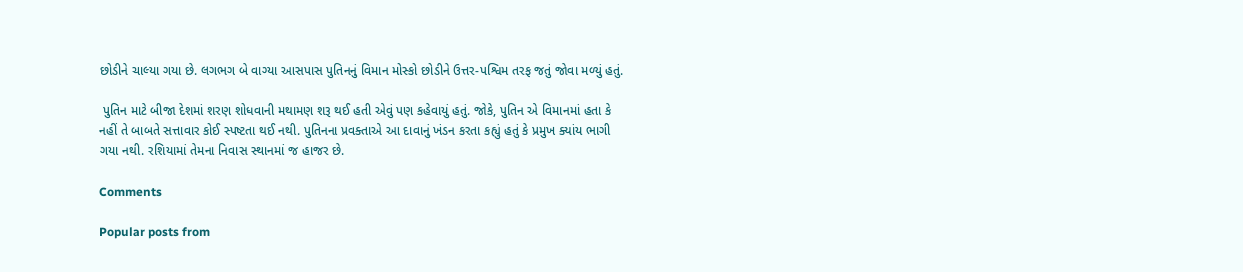છોડીને ચાલ્યા ગયા છે. લગભગ બે વાગ્યા આસપાસ પુતિનનું વિમાન મોસ્કો છોડીને ઉત્તર-પશ્વિમ તરફ જતું જોવા મળ્યું હતું.

 પુતિન માટે બીજા દેશમાં શરણ શોધવાની મથામણ શરૂ થઈ હતી એવું પણ કહેવાયું હતું. જોકે, પુતિન એ વિમાનમાં હતા કે નહીં તે બાબતે સત્તાવાર કોઈ સ્પષ્ટતા થઈ નથી. પુતિનના પ્રવક્તાએ આ દાવાનું ખંડન કરતા કહ્યું હતું કે પ્રમુખ ક્યાંય ભાગી ગયા નથી. રશિયામાં તેમના નિવાસ સ્થાનમાં જ હાજર છે.

Comments

Popular posts from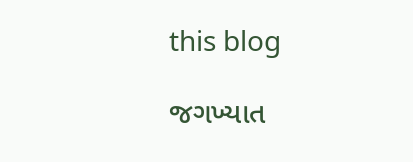this blog

જગખ્યાત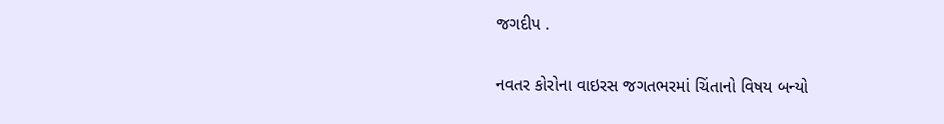જગદીપ .

નવતર કોરોના વાઇરસ જગતભરમાં ચિંતાનો વિષય બન્યો